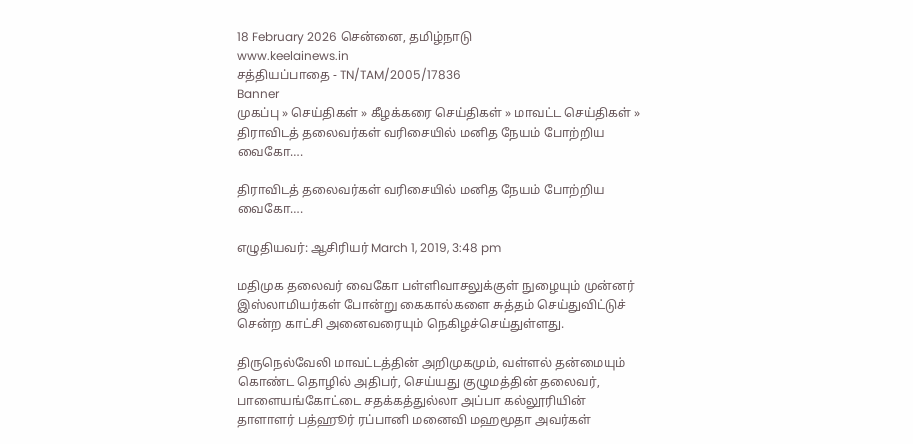18 February 2026 சென்னை, தமிழ்நாடு
www.keelainews.in
சத்தியப்பாதை - TN/TAM/2005/17836
Banner
முகப்பு » செய்திகள் » கீழக்கரை செய்திகள் » மாவட்ட செய்திகள் » திராவிடத் தலைவர்கள் வரிசையில் மனித நேயம் போற்றிய வைகோ….

திராவிடத் தலைவர்கள் வரிசையில் மனித நேயம் போற்றிய வைகோ….

எழுதியவர்: ஆசிரியர் March 1, 2019, 3:48 pm

மதிமுக தலைவர் வைகோ பள்ளிவாசலுக்குள் நுழையும் முன்னர் இஸ்லாமியர்கள் போன்று கைகால்களை சுத்தம் செய்துவிட்டுச் சென்ற காட்சி அனைவரையும் நெகிழச்செய்துள்ளது.

திருநெல்வேலி மாவட்டத்தின் அறிமுகமும், வள்ளல் தன்மையும் கொண்ட தொழில் அதிபர், செய்யது குழுமத்தின் தலைவர், பாளையங்கோட்டை சதக்கத்துல்லா அப்பா கல்லூரியின் தாளாளர் பத்ஹூர் ரப்பானி மனைவி மஹமூதா அவர்கள்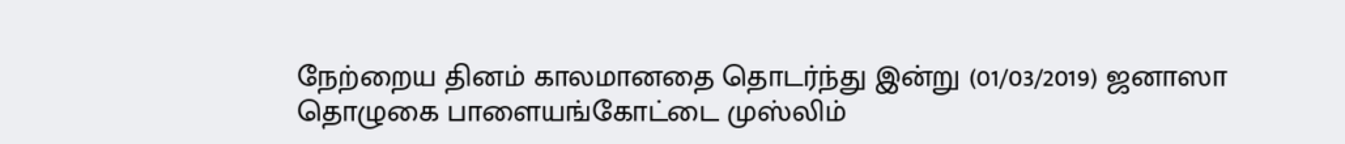நேற்றைய தினம் காலமானதை தொடர்ந்து இன்று (01/03/2019) ஜனாஸா தொழுகை பாளையங்கோட்டை முஸ்லிம்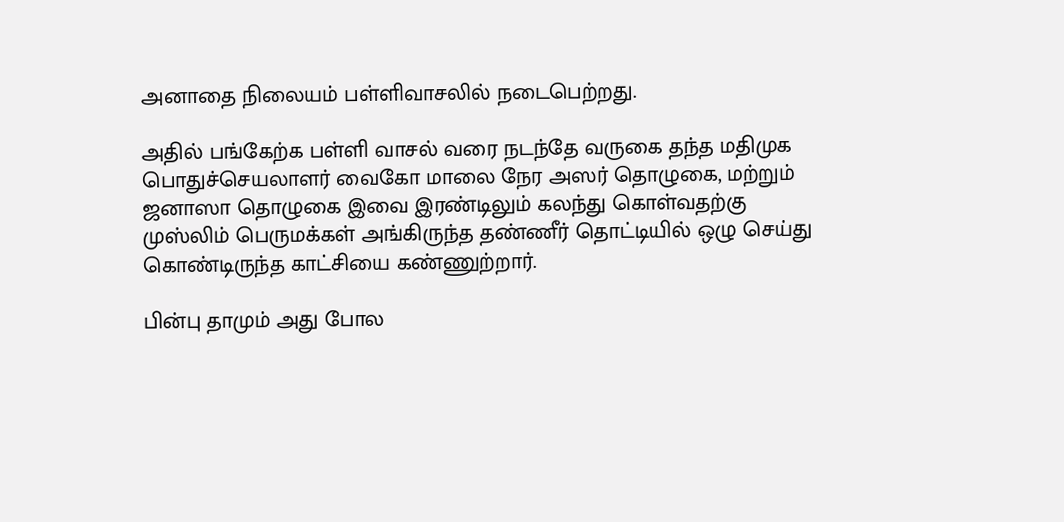அனாதை நிலையம் பள்ளிவாசலில் நடைபெற்றது.

அதில் பங்கேற்க பள்ளி வாசல் வரை நடந்தே வருகை தந்த மதிமுக பொதுச்செயலாளர் வைகோ மாலை நேர அஸர் தொழுகை, மற்றும் ஜனாஸா தொழுகை இவை இரண்டிலும் கலந்து கொள்வதற்கு முஸ்லிம் பெருமக்கள் அங்கிருந்த தண்ணீர் தொட்டியில் ஒழு செய்து கொண்டிருந்த காட்சியை கண்ணுற்றார்.

பின்பு தாமும் அது போல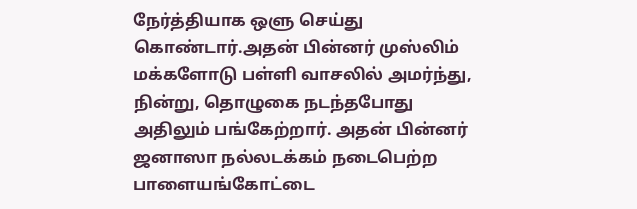நேர்த்தியாக ஒளு செய்து கொண்டார்.அதன் பின்னர் முஸ்லிம் மக்களோடு பள்ளி வாசலில் அமர்ந்து, நின்று, தொழுகை நடந்தபோது அதிலும் பங்கேற்றார். அதன் பின்னர் ஜனாஸா நல்லடக்கம் நடைபெற்ற பாளையங்கோட்டை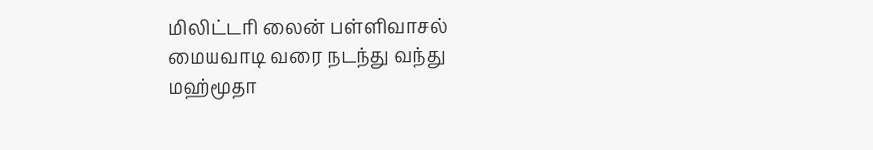மிலிட்டரி லைன் பள்ளிவாசல் மையவாடி வரை நடந்து வந்து மஹ்மூதா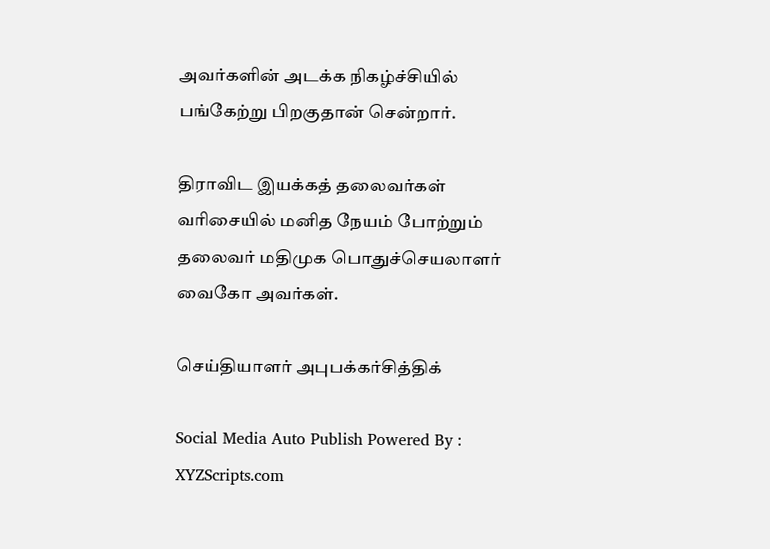அவர்களின் அடக்க நிகழ்ச்சியில் பங்கேற்று பிறகுதான் சென்றார்.

திராவிட இயக்கத் தலைவர்கள் வரிசையில் மனித நேயம் போற்றும் தலைவர் மதிமுக பொதுச்செயலாளர் வைகோ அவர்கள்.

செய்தியாளர் அபுபக்கர்சித்திக்

Social Media Auto Publish Powered By : XYZScripts.com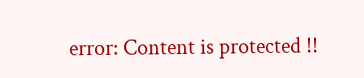error: Content is protected !!